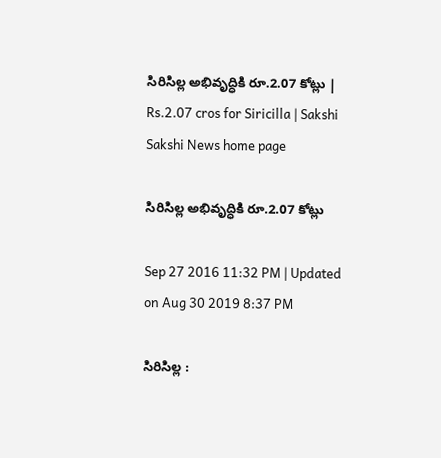సిరిసిల్ల అభివృద్ధికి రూ.2.07 కోట్లు | Rs.2.07 cros for Siricilla | Sakshi
Sakshi News home page

సిరిసిల్ల అభివృద్ధికి రూ.2.07 కోట్లు

Sep 27 2016 11:32 PM | Updated on Aug 30 2019 8:37 PM

సిరిసిల్ల :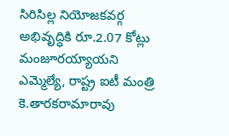సిరిసిల్ల నియోజకవర్గ అభివృద్ధికి రూ.2.07 కోట్లు మంజూరయ్యాయని ఎమ్మెల్యే, రాష్ట్ర ఐటీ మంత్రి కె.తారకరామారావు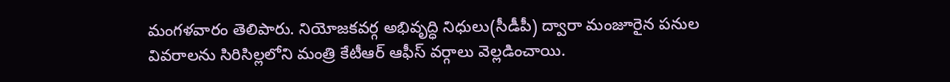మంగళవారం తెలిపారు. నియోజకవర్గ అభివృద్ధి నిధులు(సీడీపీ) ద్వారా మంజూరైన పనుల వివరాలను సిరిసిల్లలోని మంత్రి కేటీఆర్‌ ఆఫీస్‌ వర్గాలు వెల్లడించాయి.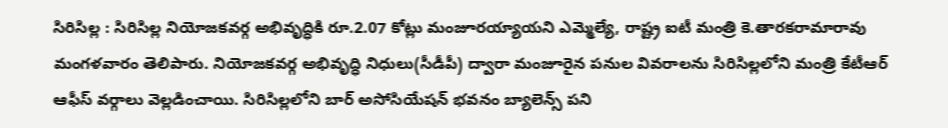సిరిసిల్ల : సిరిసిల్ల నియోజకవర్గ అభివృద్ధికి రూ.2.07 కోట్లు మంజూరయ్యాయని ఎమ్మెల్యే, రాష్ట్ర ఐటీ మంత్రి కె.తారకరామారావు మంగళవారం తెలిపారు. నియోజకవర్గ అభివృద్ధి నిధులు(సీడీపీ) ద్వారా మంజూరైన పనుల వివరాలను సిరిసిల్లలోని మంత్రి కేటీఆర్‌ ఆఫీస్‌ వర్గాలు వెల్లడించాయి. సిరిసిల్లలోని బార్‌ అసోసియేషన్‌ భవనం బ్యాలెన్స్‌ పని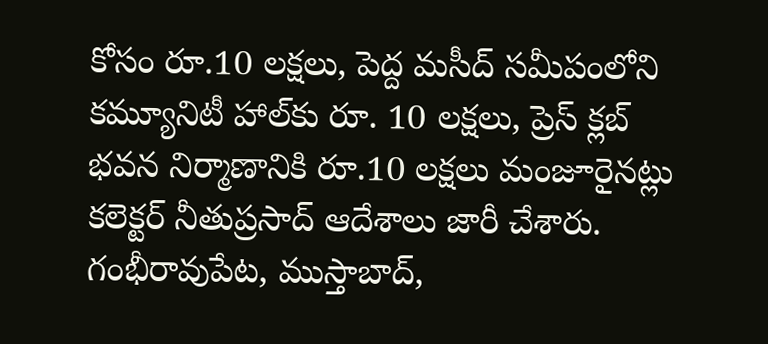కోసం రూ.10 లక్షలు, పెద్ద మసీద్‌ సమీపంలోని కమ్యూనిటీ హాల్‌కు రూ. 10 లక్షలు, ప్రెస్‌ క్లబ్‌ భవన నిర్మాణానికి రూ.10 లక్షలు మంజూరైనట్లు కలెక్టర్‌ నీతుప్రసాద్‌ ఆదేశాలు జారీ చేశారు. గంభీరావుపేట, ముస్తాబాద్,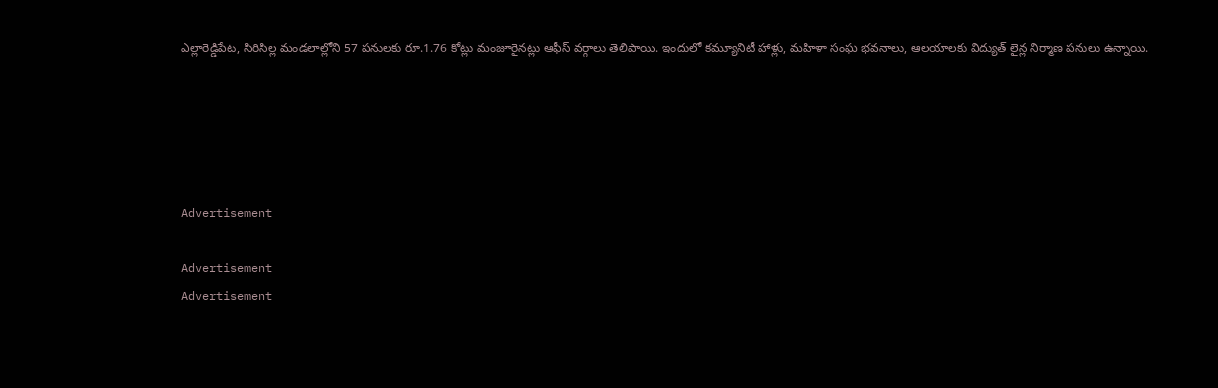ఎల్లారెడ్డిపేట, సిరిసిల్ల మండలాల్లోని 57 పనులకు రూ.1.76 కోట్లు మంజూరైనట్లు ఆఫీస్‌ వర్గాలు తెలిపాయి. ఇందులో కమ్యూనిటీ హాళ్లు, మహిళా సంఘ భవనాలు, ఆలయాలకు విద్యుత్‌ లైన్ల నిర్మాణ పనులు ఉన్నాయి.





Advertisement

Advertisement
Advertisement